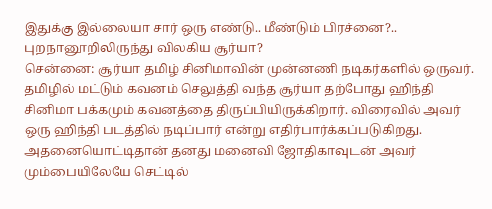இதுக்கு இல்லையா சார் ஒரு எண்டு.. மீண்டும் பிரச்னை?.. புறநானூறிலிருந்து விலகிய சூர்யா?
சென்னை: சூர்யா தமிழ் சினிமாவின் முன்னணி நடிகர்களில் ஒருவர். தமிழில் மட்டும் கவனம் செலுத்தி வந்த சூர்யா தற்போது ஹிந்தி சினிமா பக்கமும் கவனத்தை திருப்பியிருக்கிறார். விரைவில் அவர் ஒரு ஹிந்தி படத்தில் நடிப்பார் என்று எதிர்பார்க்கப்படுகிறது. அதனையொட்டிதான் தனது மனைவி ஜோதிகாவுடன் அவர் மும்பையிலேயே செட்டில்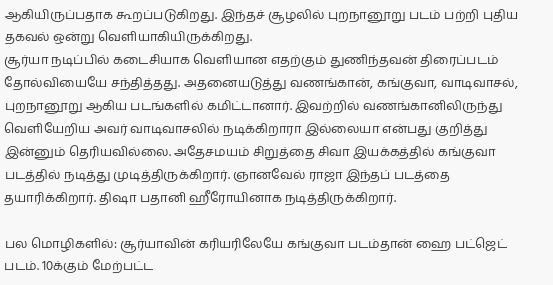ஆகியிருப்பதாக கூறப்படுகிறது. இந்தச் சூழலில் புறநானூறு படம் பற்றி புதிய தகவல் ஒன்று வெளியாகியிருக்கிறது.
சூர்யா நடிப்பில் கடைசியாக வெளியான எதற்கும் துணிந்தவன் திரைப்படம் தோல்வியையே சந்தித்தது. அதனையடுத்து வணங்கான், கங்குவா, வாடிவாசல், புறநானூறு ஆகிய படங்களில் கமிட்டானார். இவற்றில் வணங்கானிலிருந்து வெளியேறிய அவர் வாடிவாசலில் நடிக்கிறாரா இல்லையா என்பது குறித்து இன்னும் தெரியவில்லை. அதேசமயம் சிறுத்தை சிவா இயக்கத்தில் கங்குவா படத்தில் நடித்து முடித்திருக்கிறார். ஞானவேல் ராஜா இந்தப் படத்தை தயாரிக்கிறார். திஷா பதானி ஹீரோயினாக நடித்திருக்கிறார்.

பல மொழிகளில்: சூர்யாவின் கரியரிலேயே கங்குவா படம்தான் ஹை பட்ஜெட் படம். 10க்கும் மேற்பட்ட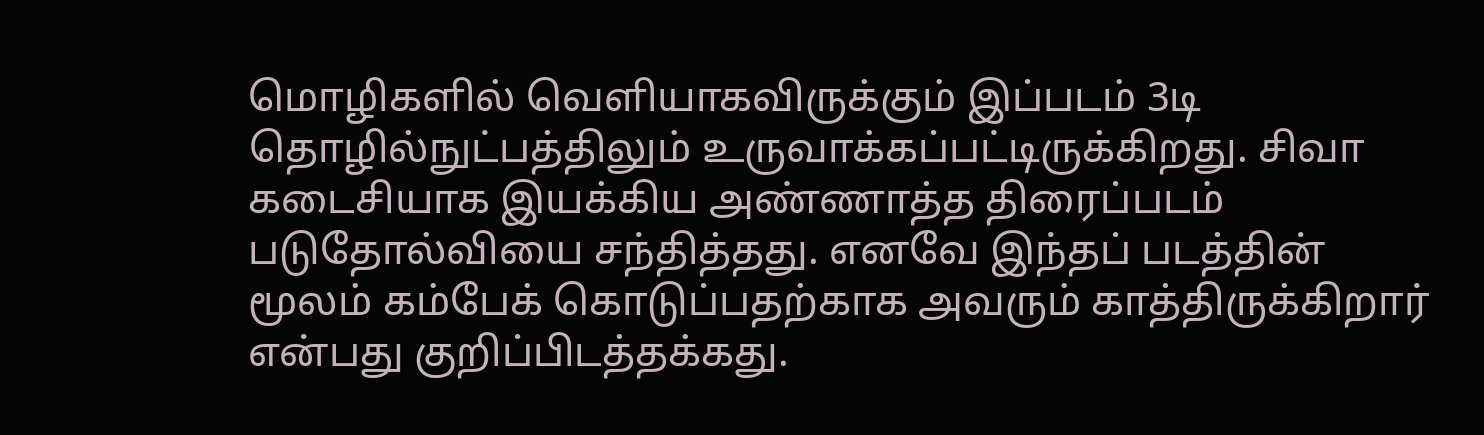மொழிகளில் வெளியாகவிருக்கும் இப்படம் 3டி தொழில்நுட்பத்திலும் உருவாக்கப்பட்டிருக்கிறது. சிவா கடைசியாக இயக்கிய அண்ணாத்த திரைப்படம் படுதோல்வியை சந்தித்தது. எனவே இந்தப் படத்தின் மூலம் கம்பேக் கொடுப்பதற்காக அவரும் காத்திருக்கிறார் என்பது குறிப்பிடத்தக்கது.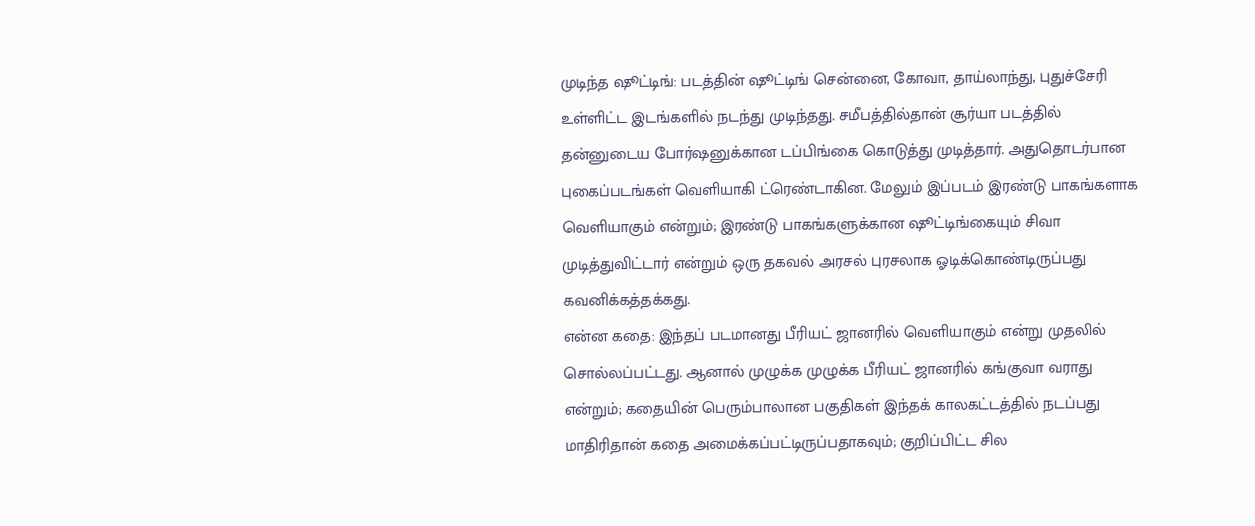முடிந்த ஷூட்டிங்: படத்தின் ஷூட்டிங் சென்னை, கோவா, தாய்லாந்து, புதுச்சேரி உள்ளிட்ட இடங்களில் நடந்து முடிந்தது. சமீபத்தில்தான் சூர்யா படத்தில் தன்னுடைய போர்ஷனுக்கான டப்பிங்கை கொடுத்து முடித்தார். அதுதொடர்பான புகைப்படங்கள் வெளியாகி ட்ரெண்டாகின. மேலும் இப்படம் இரண்டு பாகங்களாக வெளியாகும் என்றும்; இரண்டு பாகங்களுக்கான ஷூட்டிங்கையும் சிவா முடித்துவிட்டார் என்றும் ஒரு தகவல் அரசல் புரசலாக ஓடிக்கொண்டிருப்பது கவனிக்கத்தக்கது.
என்ன கதை: இந்தப் படமானது பீரியட் ஜானரில் வெளியாகும் என்று முதலில் சொல்லப்பட்டது. ஆனால் முழுக்க முழுக்க பீரியட் ஜானரில் கங்குவா வராது என்றும்; கதையின் பெரும்பாலான பகுதிகள் இந்தக் காலகட்டத்தில் நடப்பது மாதிரிதான் கதை அமைக்கப்பட்டிருப்பதாகவும்; குறிப்பிட்ட சில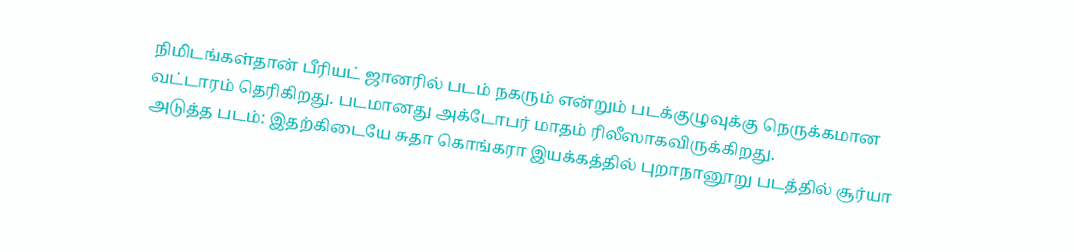நிமிடங்கள்தான் பீரியட் ஜானரில் படம் நகரும் என்றும் படக்குழுவுக்கு நெருக்கமான வட்டாரம் தெரிகிறது. படமானது அக்டோபர் மாதம் ரிலீஸாகவிருக்கிறது.
அடுத்த படம்: இதற்கிடையே சுதா கொங்கரா இயக்கத்தில் புறாநானூறு படத்தில் சூர்யா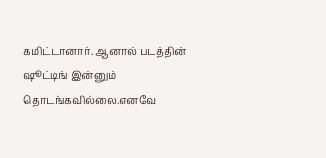கமிட்டானார். ஆனால் படத்தின் ஷூட்டிங் இன்னும் தொடங்கவில்லை.எனவே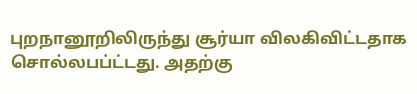புறநானூறிலிருந்து சூர்யா விலகிவிட்டதாக சொல்லபப்ட்டது. அதற்கு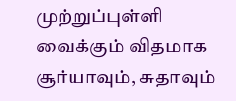முற்றுப்புள்ளி வைக்கும் விதமாக சூர்யாவும், சுதாவும்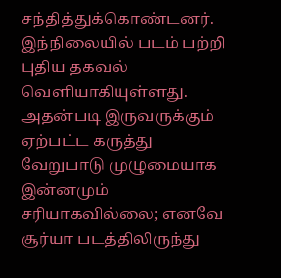சந்தித்துக்கொண்டனர். இந்நிலையில் படம் பற்றி புதிய தகவல் வெளியாகியுள்ளது. அதன்படி இருவருக்கும் ஏற்பட்ட கருத்து வேறுபாடு முழுமையாக இன்னமும் சரியாகவில்லை; எனவே சூர்யா படத்திலிருந்து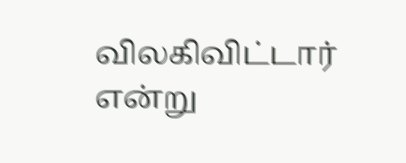விலகிவிட்டார் என்று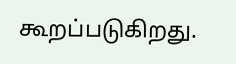கூறப்படுகிறது.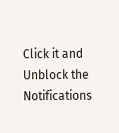Click it and Unblock the Notifications